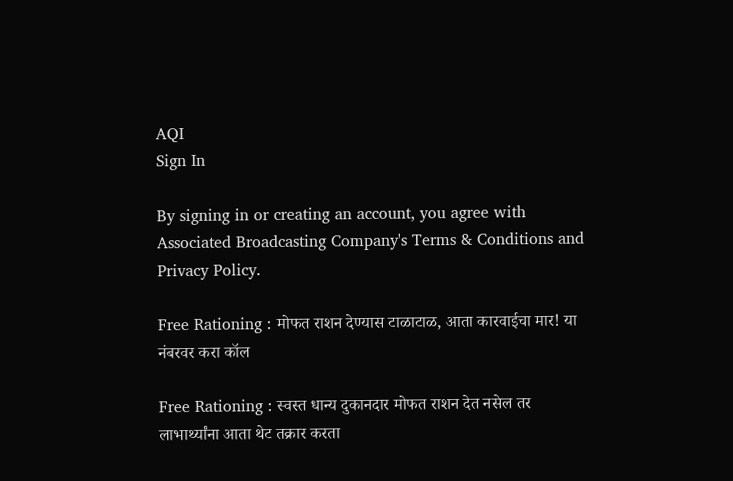AQI
Sign In

By signing in or creating an account, you agree with Associated Broadcasting Company's Terms & Conditions and Privacy Policy.

Free Rationing : मोफत राशन देण्यास टाळाटाळ, आता कारवाईचा मार! या नंबरवर करा कॉल

Free Rationing : स्वस्त धान्य दुकानदार मोफत राशन देत नसेल तर लाभार्थ्यांना आता थेट तक्रार करता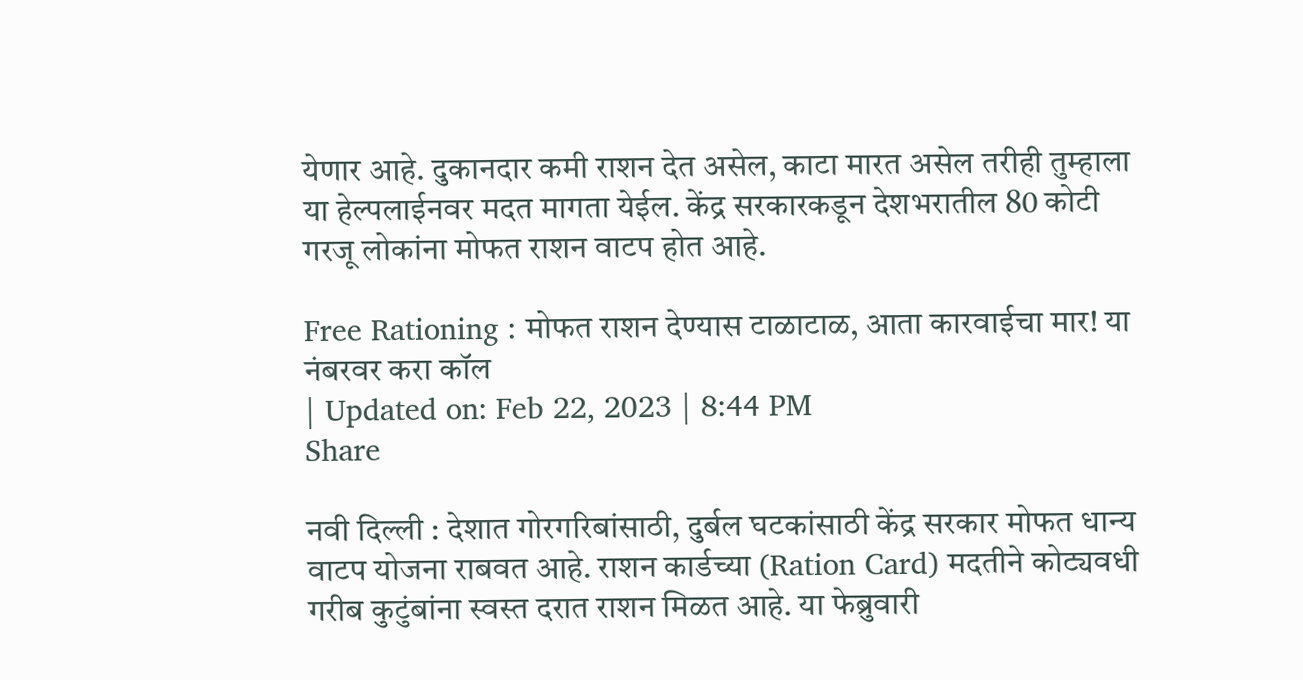येणार आहे. दुकानदार कमी राशन देत असेल, काटा मारत असेल तरीही तुम्हाला या हेल्पलाईनवर मदत मागता येईल. केंद्र सरकारकडून देशभरातील 80 कोटी गरजू लोकांना मोफत राशन वाटप होत आहे.

Free Rationing : मोफत राशन देण्यास टाळाटाळ, आता कारवाईचा मार! या नंबरवर करा कॉल
| Updated on: Feb 22, 2023 | 8:44 PM
Share

नवी दिल्ली : देशात गोरगरिबांसाठी, दुर्बल घटकांसाठी केंद्र सरकार मोफत धान्य वाटप योजना राबवत आहे. राशन कार्डच्या (Ration Card) मदतीने कोट्यवधी गरीब कुटुंबांना स्वस्त दरात राशन मिळत आहे. या फेब्रुवारी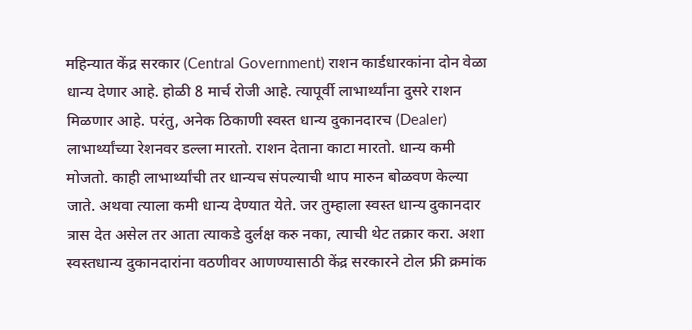महिन्यात केंद्र सरकार (Central Government) राशन कार्डधारकांना दोन वेळा धान्य देणार आहे. होळी 8 मार्च रोजी आहे. त्यापूर्वी लाभार्थ्यांना दुसरे राशन मिळणार आहे. परंतु, अनेक ठिकाणी स्वस्त धान्य दुकानदारच (Dealer) लाभार्थ्यांच्या रेशनवर डल्ला मारतो. राशन देताना काटा मारतो. धान्य कमी मोजतो. काही लाभार्थ्यांची तर धान्यच संपल्याची थाप मारुन बोळवण केल्या जाते. अथवा त्याला कमी धान्य देण्यात येते. जर तुम्हाला स्वस्त धान्य दुकानदार त्रास देत असेल तर आता त्याकडे दुर्लक्ष करु नका, त्याची थेट तक्रार करा. अशा स्वस्तधान्य दुकानदारांना वठणीवर आणण्यासाठी केंद्र सरकारने टोल फ्री क्रमांक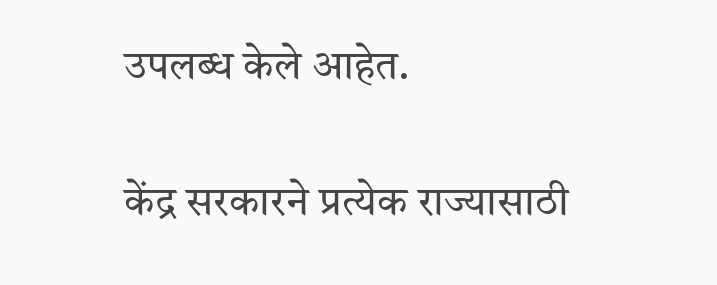उपलब्ध केले आहेत.

केंद्र सरकारने प्रत्येक राज्यासाठी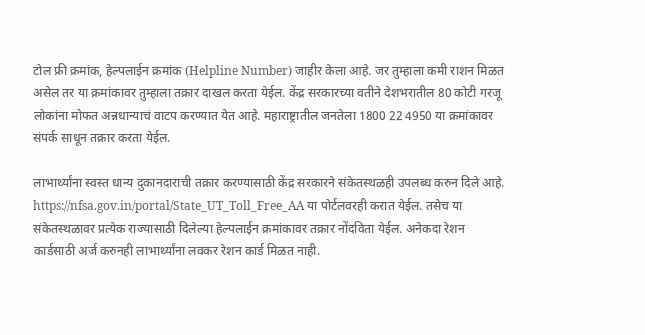टोल फ्री क्रमांक, हेल्पलाईन क्रमांक (Helpline Number) जाहीर केला आहे. जर तुम्हाला कमी राशन मिळत असेल तर या क्रमांकावर तुम्हाला तक्रार दाखल करता येईल. केंद्र सरकारच्या वतीने देशभरातील 80 कोटी गरजू लोकांना मोफत अन्नधान्याचं वाटप करण्यात येत आहे. महाराष्ट्रातील जनतेला 1800 22 4950 या क्रमांकावर संपर्क साधून तक्रार करता येईल.

लाभार्थ्यांना स्वस्त धान्य दुकानदाराची तक्रार करण्यासाठी केंद्र सरकारने संकेतस्थळही उपलब्ध करुन दिले आहे. https://nfsa.gov.in/portal/State_UT_Toll_Free_AA या पोर्टलवरही करात येईल. तसेच या संकेतस्थळावर प्रत्येक राज्यासाठी दिलेल्या हेल्पलाईन क्रमांकावर तक्रार नोंदविता येईल. अनेकदा रेशन कार्डसाठी अर्ज करुनही लाभार्थ्यांना लवकर रेशन कार्ड मिळत नाही.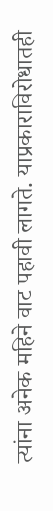त्यांना अनेक महिने वाट पहावी लागते. याप्रकाराविरोधातही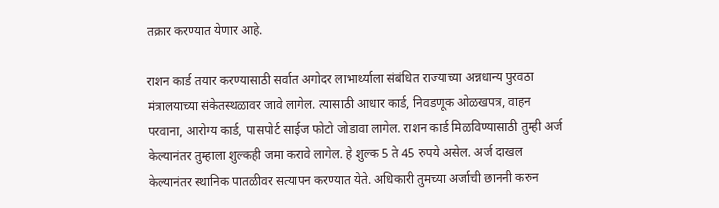तक्रार करण्यात येणार आहे.

राशन कार्ड तयार करण्यासाठी सर्वात अगोदर लाभार्थ्याला संबंधित राज्याच्या अन्नधान्य पुरवठा मंत्रालयाच्या संकेतस्थळावर जावे लागेल. त्यासाठी आधार कार्ड, निवडणूक ओळखपत्र, वाहन परवाना, आरोग्य कार्ड, पासपोर्ट साईज फोटो जोडावा लागेल. राशन कार्ड मिळविण्यासाठी तुम्ही अर्ज केल्यानंतर तुम्हाला शुल्कही जमा करावे लागेल. हे शुल्क 5 ते 45 रुपये असेल. अर्ज दाखल केल्यानंतर स्थानिक पातळीवर सत्यापन करण्यात येते. अधिकारी तुमच्या अर्जाची छाननी करुन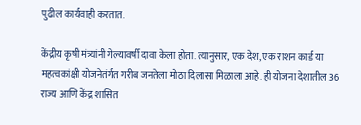पुढील कार्यवाही करतात.

केंद्रीय कृषी मंत्र्यांनी गेल्यावर्षी दावा केला होता. त्यानुसार, एक देश, एक राशन कार्ड या महत्वकांक्षी योजनेतंर्गत गरीब जनतेला मोठा दिलासा मिळाला आहे. ही योजना देशातील 36 राज्य आणि केंद्र शासित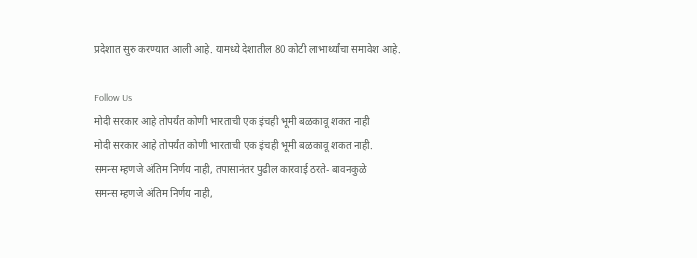प्रदेशात सुरु करण्यात आली आहे. यामध्ये देशातील 80 कोटी लाभार्थ्यांचा समावेश आहे.

Follow Us
मोदी सरकार आहे तोपर्यंत कोणी भारताची एक इंचही भूमी बळकावू शकत नाही
मोदी सरकार आहे तोपर्यंत कोणी भारताची एक इंचही भूमी बळकावू शकत नाही.
समन्स म्हणजे अंतिम निर्णय नाही, तपासानंतर पुढील कारवाई ठरते- बावनकुळे
समन्स म्हणजे अंतिम निर्णय नाही,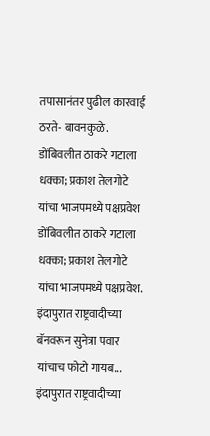तपासानंतर पुढील कारवाई ठरते- बावनकुळे.
डोंबिवलीत ठाकरे गटाला धक्का; प्रकाश तेलगोटे यांचा भाजपमध्ये पक्षप्रवेश
डोंबिवलीत ठाकरे गटाला धक्का; प्रकाश तेलगोटे यांचा भाजपमध्ये पक्षप्रवेश.
इंदापुरात राष्ट्रवादीच्या बॅनवरून सुनेत्रा पवार यांचाच फोटो गायब...
इंदापुरात राष्ट्रवादीच्या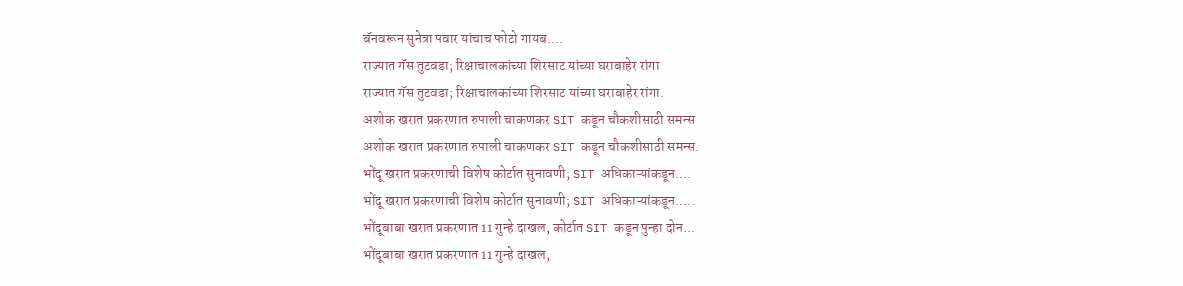बॅनवरून सुनेत्रा पवार यांचाच फोटो गायब....
राज्यात गॅस तुटवडा; रिक्षाचालकांच्या शिरसाट यांच्या घराबाहेर रांगा
राज्यात गॅस तुटवडा; रिक्षाचालकांच्या शिरसाट यांच्या घराबाहेर रांगा.
अशोक खरात प्रकरणात रुपाली चाकणकर SIT कडून चौकशीसाठी समन्स
अशोक खरात प्रकरणात रुपाली चाकणकर SIT कडून चौकशीसाठी समन्स.
भोंदू खरात प्रकरणाची विशेष कोर्टात सुनावणी; SIT अधिकाऱ्यांकडून....
भोंदू खरात प्रकरणाची विशेष कोर्टात सुनावणी; SIT अधिकाऱ्यांकडून.....
भोंदूबाबा खरात प्रकरणात 11 गुन्हे दाखल, कोर्टात SIT कडून पुन्हा दोन...
भोंदूबाबा खरात प्रकरणात 11 गुन्हे दाखल,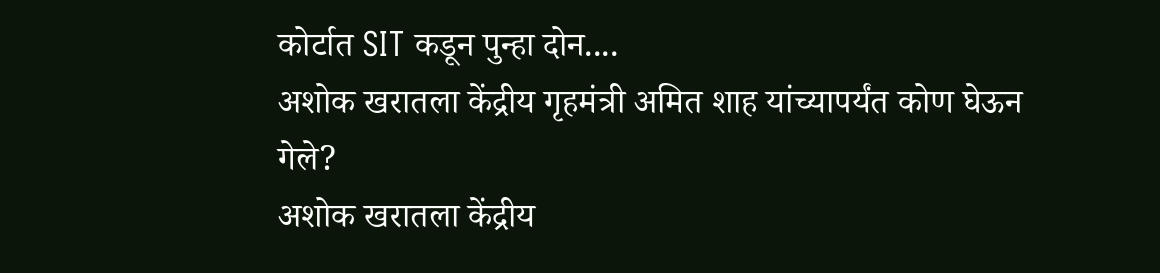कोर्टात SIT कडून पुन्हा दोन....
अशोक खरातला केंद्रीय गृहमंत्री अमित शाह यांच्यापर्यंत कोण घेऊन गेले?
अशोक खरातला केंद्रीय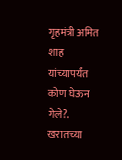गृहमंत्री अमित शाह यांच्यापर्यंत कोण घेऊन गेले?.
खरातच्या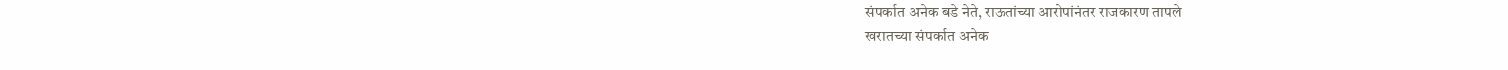संपर्कात अनेक बडे नेते, राऊतांच्या आरोपांनंतर राजकारण तापले
खरातच्या संपर्कात अनेक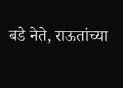बडे नेते, राऊतांच्या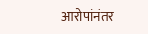आरोपांनंतर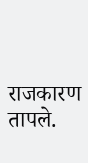राजकारण तापले.